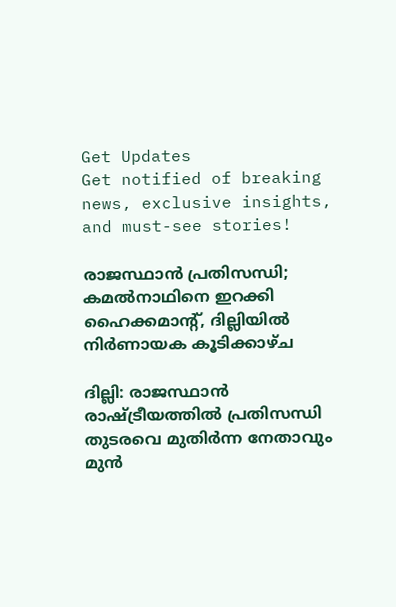Get Updates
Get notified of breaking news, exclusive insights, and must-see stories!

രാജസ്ഥാൻ പ്രതിസന്ധി; കമൽനാഥിനെ ഇറക്കി ഹൈക്കമാന്റ്, ദില്ലിയിൽ നിർണായക കൂടിക്കാഴ്ച

ദില്ലി: രാജസ്ഥാൻ രാഷ്ട്രീയത്തിൽ പ്രതിസന്ധി തുടരവെ മുതിർന്ന നേതാവും മുൻ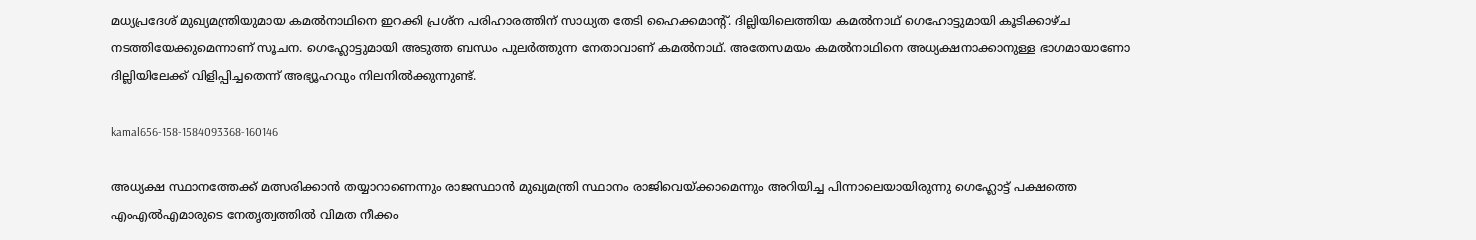മധ്യപ്രദേശ് മുഖ്യമന്ത്രിയുമായ കമൽനാഥിനെ ഇറക്കി പ്രശ്ന പരിഹാരത്തിന് സാധ്യത തേടി ഹൈക്കമാന്റ്. ദില്ലിയിലെത്തിയ കമൽനാഥ് ഗെഹോട്ടുമായി കൂടിക്കാഴ്ച നടത്തിയേക്കുമെന്നാണ് സൂചന. ഗെഹ്ലോട്ടുമായി അടുത്ത ബന്ധം പുലർത്തുന്ന നേതാവാണ് കമൽനാഥ്. അതേസമയം കമൽനാഥിനെ അധ്യക്ഷനാക്കാനുള്ള ഭാഗമായാണോ ദില്ലിയിലേക്ക് വിളിപ്പിച്ചതെന്ന് അഭ്യൂഹവും നിലനിൽക്കുന്നുണ്ട്.

kamal656-158-1584093368-160146

അധ്യക്ഷ സ്ഥാനത്തേക്ക് മത്സരിക്കാൻ തയ്യാറാണെന്നും രാജസ്ഥാൻ മുഖ്യമന്ത്രി സ്ഥാനം രാജിവെയ്ക്കാമെന്നും അറിയിച്ച പിന്നാലെയായിരുന്നു ഗെഹ്ലോട്ട് പക്ഷത്തെ എംഎൽഎമാരുടെ നേതൃത്വത്തിൽ വിമത നീക്കം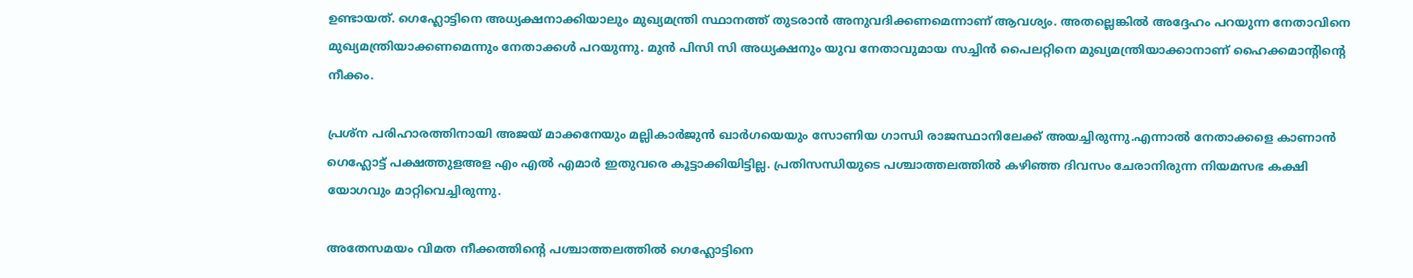ഉണ്ടായത്. ഗെഹ്ലോട്ടിനെ അധ്യക്ഷനാക്കിയാലും മുഖ്യമന്ത്രി സ്ഥാനത്ത് തുടരാൻ അനുവദിക്കണമെന്നാണ് ആവശ്യം. അതല്ലെങ്കിൽ അദ്ദേഹം പറയുന്ന നേതാവിനെ മുഖ്യമന്ത്രിയാക്കണമെന്നും നേതാക്കൾ പറയുന്നു. മുൻ പിസി സി അധ്യക്ഷനും യുവ നേതാവുമായ സച്ചിൻ പൈലറ്റിനെ മുഖ്യമന്ത്രിയാക്കാനാണ് ഹൈക്കമാന്റിന്റെ നീക്കം.

പ്രശ്ന പരിഹാരത്തിനായി അജയ് മാക്കനേയും മല്ലികാർജുൻ ഖാർഗയെയും സോണിയ ഗാന്ധി രാജസ്ഥാനിലേക്ക് അയച്ചിരുന്നു.എന്നാൽ നേതാക്കളെ കാണാൻ ഗെഹ്ലോട്ട് പക്ഷത്തുളഅള എം എൽ എമാർ ഇതുവരെ കൂട്ടാക്കിയിട്ടില്ല. പ്രതിസന്ധിയുടെ പശ്ചാത്തലത്തിൽ കഴിഞ്ഞ ദിവസം ചേരാനിരുന്ന നിയമസഭ കക്ഷി യോഗവും മാറ്റിവെച്ചിരുന്നു.

അതേസമയം വിമത നീക്കത്തിന്റെ പശ്ചാത്തലത്തിൽ ഗെഹ്ലോട്ടിനെ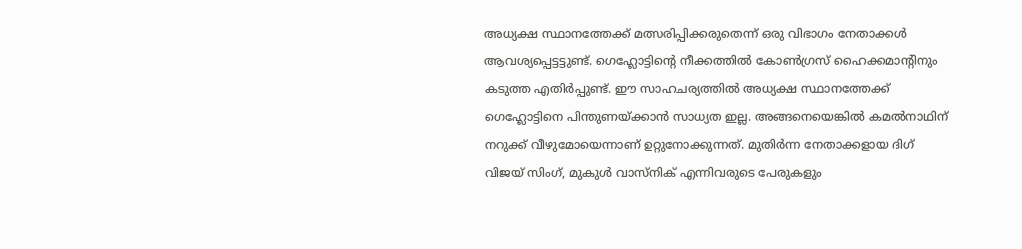അധ്യക്ഷ സ്ഥാനത്തേക്ക് മത്സരിപ്പിക്കരുതെന്ന് ഒരു വിഭാഗം നേതാക്കൾ ആവശ്യപ്പെട്ടട്ടുണ്ട്. ഗെഹ്ലോട്ടിന്റെ നീക്കത്തിൽ കോൺഗ്രസ് ഹൈക്കമാന്റിനും കടുത്ത എതിർപ്പുണ്ട്. ഈ സാഹചര്യത്തിൽ അധ്യക്ഷ സ്ഥാനത്തേക്ക് ഗെഹ്ലോട്ടിനെ പിന്തുണയ്ക്കാൻ സാധ്യത ഇല്ല. അങ്ങനെയെങ്കിൽ കമൽനാഥിന് നറുക്ക് വീഴുമോയെന്നാണ് ഉറ്റുനോക്കുന്നത്. മുതിർന്ന നേതാക്കളായ ദിഗ് വിജയ് സിംഗ്, മുകുൾ വാസ്നിക് എന്നിവരുടെ പേരുകളും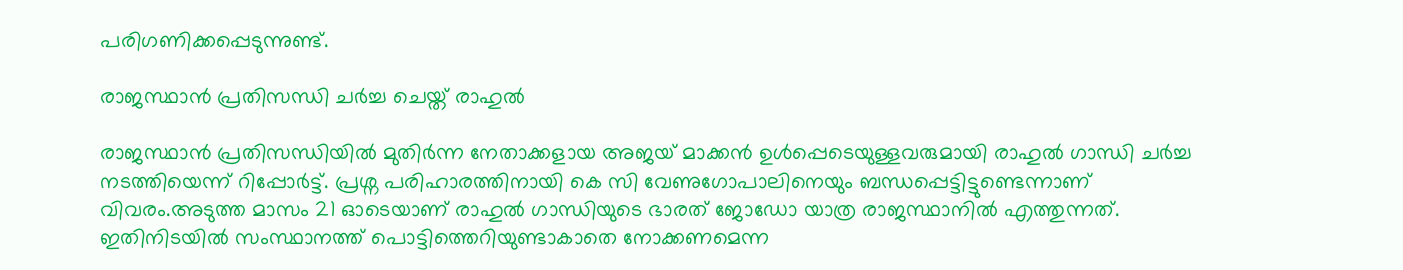പരിഗണിക്കപ്പെടുന്നുണ്ട്.

രാജസ്ഥാൻ പ്രതിസന്ധി ചർച്ച ചെയ്ത് രാഹുൽ

രാജസ്ഥാൻ പ്രതിസന്ധിയിൽ മുതിർന്ന നേതാക്കളായ അജയ് മാക്കൻ ഉൾപ്പെടെയുള്ളവരുമായി രാഹുൽ ഗാന്ധി ചർച്ച നടത്തിയെന്ന് റിപ്പോർട്ട്. പ്രശ്ന പരിഹാരത്തിനായി കെ സി വേണുഗോപാലിനെയും ബന്ധപ്പെട്ടിട്ടുണ്ടെന്നാണ് വിവരം.അടുത്ത മാസം 21 ഓടെയാണ് രാഹുൽ ഗാന്ധിയുടെ ഭാരത് ജോഡോ യാത്ര രാജസ്ഥാനിൽ എത്തുന്നത്. ഇതിനിടയിൽ സംസ്ഥാനത്ത് പൊട്ടിത്തെറിയുണ്ടാകാതെ നോക്കണമെന്ന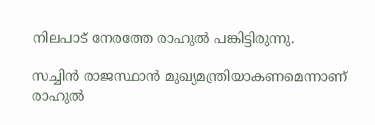നിലപാട് നേരത്തേ രാഹുൽ പങ്കിട്ടിരുന്നു.

സച്ചിൻ രാജസ്ഥാൻ മുഖ്യമന്ത്രിയാകണമെന്നാണ് രാഹുൽ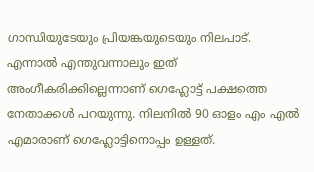ഗാന്ധിയുടേയും പ്രിയങ്കയുടെയും നിലപാട്. എന്നാൽ എന്തുവന്നാലും ഇത് അംഗീകരിക്കില്ലെന്നാണ് ഗെഹ്ലോട്ട് പക്ഷത്തെ നേതാക്കൾ പറയുന്നു. നിലനിൽ 90 ഓളം എം എൽ എമാരാണ് ഗെഹ്ലോട്ടിനൊപ്പം ഉള്ളത്.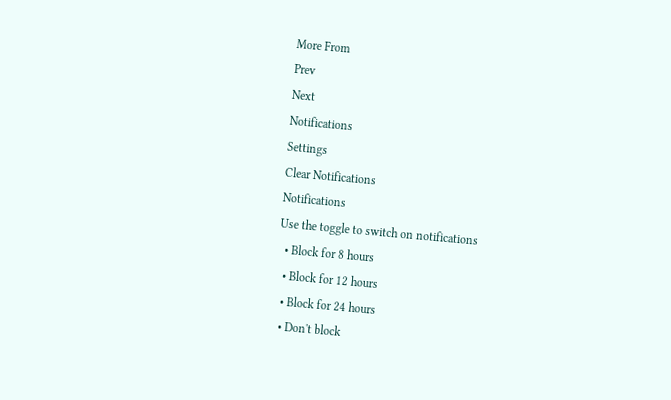More From
Prev
Next
Notifications
Settings
Clear Notifications
Notifications
Use the toggle to switch on notifications
  • Block for 8 hours
  • Block for 12 hours
  • Block for 24 hours
  • Don't block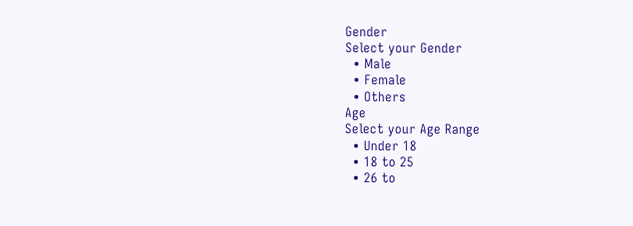Gender
Select your Gender
  • Male
  • Female
  • Others
Age
Select your Age Range
  • Under 18
  • 18 to 25
  • 26 to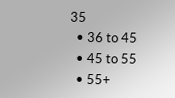35
  • 36 to 45
  • 45 to 55
  • 55+